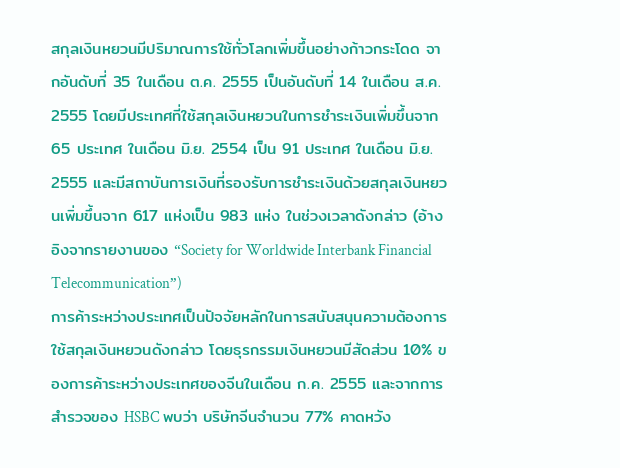สกุลเงินหยวนมีปริมาณการใช้ทั่วโลกเพิ่มขึ้นอย่างก้าวกระโดด จากอันดับที่ 35 ในเดือน ต.ค. 2555 เป็นอันดับที่ 14 ในเดือน ส.ค. 2555 โดยมีประเทศที่ใช้สกุลเงินหยวนในการชำระเงินเพิ่มขึ้นจาก 65 ประเทศ ในเดือน มิ.ย. 2554 เป็น 91 ประเทศ ในเดือน มิ.ย. 2555 และมีสถาบันการเงินที่รองรับการชำระเงินด้วยสกุลเงินหยวนเพิ่มขึ้นจาก 617 แห่งเป็น 983 แห่ง ในช่วงเวลาดังกล่าว (อ้างอิงจากรายงานของ “Society for Worldwide Interbank Financial Telecommunication”)
การค้าระหว่างประเทศเป็นปัจจัยหลักในการสนับสนุนความต้องการใช้สกุลเงินหยวนดังกล่าว โดยธุรกรรมเงินหยวนมีสัดส่วน 10% ของการค้าระหว่างประเทศของจีนในเดือน ก.ค. 2555 และจากการสำรวจของ HSBC พบว่า บริษัทจีนจำนวน 77% คาดหวัง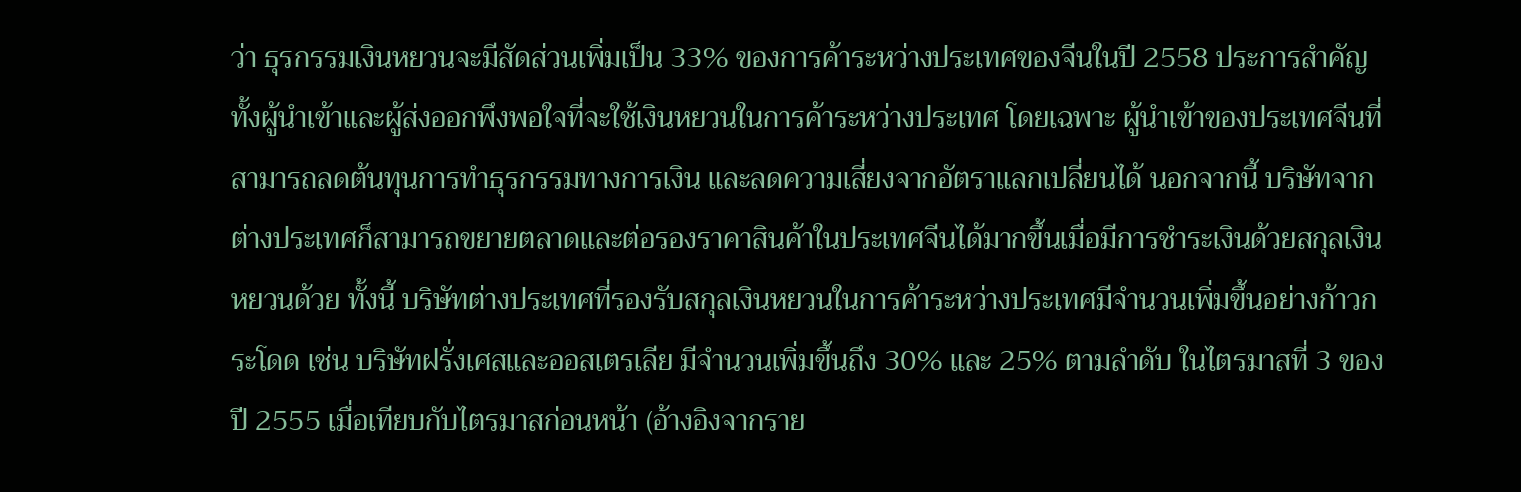ว่า ธุรกรรมเงินหยวนจะมีสัดส่วนเพิ่มเป็น 33% ของการค้าระหว่างประเทศของจีนในปี 2558 ประการสำคัญ ทั้งผู้นำเข้าและผู้ส่งออกพึงพอใจที่จะใช้เงินหยวนในการค้าระหว่างประเทศ โดยเฉพาะ ผู้นำเข้าของประเทศจีนที่สามารถลดต้นทุนการทำธุรกรรมทางการเงิน และลดความเสี่ยงจากอัตราแลกเปลี่ยนได้ นอกจากนี้ บริษัทจากต่างประเทศก็สามารถขยายตลาดและต่อรองราคาสินค้าในประเทศจีนได้มากขึ้นเมื่อมีการชำระเงินด้วยสกุลเงินหยวนด้วย ทั้งนี้ บริษัทต่างประเทศที่รองรับสกุลเงินหยวนในการค้าระหว่างประเทศมีจำนวนเพิ่มขึ้นอย่างก้าวกระโดด เช่น บริษัทฝรั่งเศสและออสเตรเลีย มีจำนวนเพิ่มขึ้นถึง 30% และ 25% ตามลำดับ ในไตรมาสที่ 3 ของปี 2555 เมื่อเทียบกับไตรมาสก่อนหน้า (อ้างอิงจากราย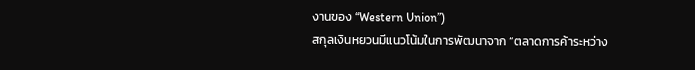งานของ “Western Union”)
สกุลเงินหยวนมีแนวโน้มในการพัฒนาจาก “ตลาดการค้าระหว่าง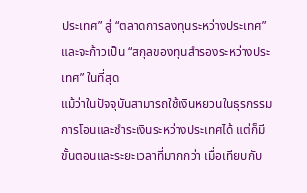ประเทศ” สู่ “ตลาดการลงทุนระหว่างประเทศ” และจะก้าวเป็น “สกุลของทุนสำรองระหว่างประเทศ” ในที่สุด
แม้ว่าในปัจจุบันสามารถใช้เงินหยวนในธุรกรรมการโอนและชำระเงินระหว่างประเทศได้ แต่ก็มีขั้นตอนและระยะเวลาที่มากกว่า เมื่อเทียบกับ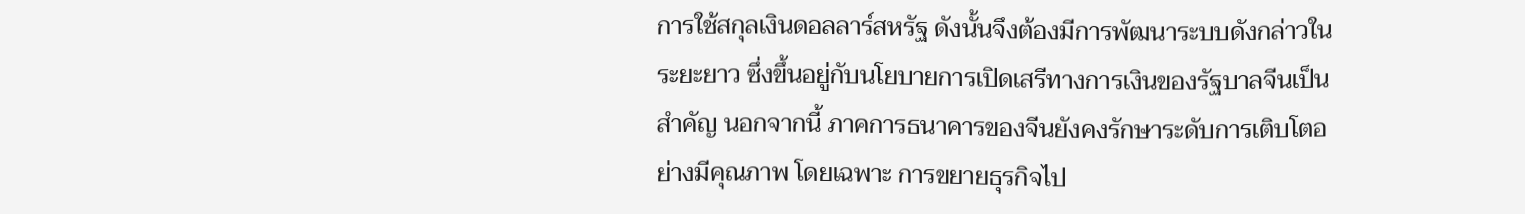การใช้สกุลเงินดอลลาร์สหรัฐ ดังนั้นจึงต้องมีการพัฒนาระบบดังกล่าวในระยะยาว ซึ่งขึ้นอยู่กับนโยบายการเปิดเสรีทางการเงินของรัฐบาลจีนเป็นสำคัญ นอกจากนี้ ภาคการธนาคารของจีนยังคงรักษาระดับการเติบโตอย่างมีคุณภาพ โดยเฉพาะ การขยายธุรกิจไป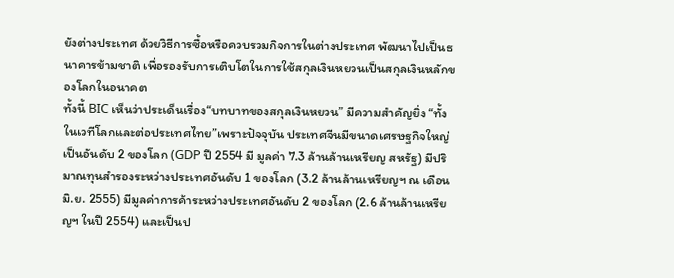ยังต่างประเทศ ด้วยวิธีการซื้อหรือควบรวมกิจการในต่างประเทศ พัฒนาไปเป็นธนาคารข้ามชาติ เพื่อรองรับการเติบโตในการใช้สกุลเงินหยวนเป็นสกุลเงินหลักของโลกในอนาคต
ทั้งนี้ BIC เห็นว่าประเด็นเรื่อง“บทบาทของสกุลเงินหยวน” มีความสำคัญยิ่ง “ทั้งในเวทีโลกและต่อประเทศไทย”เพราะปัจจุบัน ประเทศจีนมีขนาดเศรษฐกิจใหญ่เป็นอันดับ 2 ของโลก (GDP ปี 2554 มี มูลค่า 7.3 ล้านล้านเหรียญ สหรัฐ) มีปริมาณทุนสำรองระหว่างประเทศอันดับ 1 ของโลก (3.2 ล้านล้านเหรียญฯ ณ เดือน มิ.ย. 2555) มีมูลค่าการค้าระหว่างประเทศอันดับ 2 ของโลก (2.6 ล้านล้านเหรียญฯ ในปี 2554) และเป็นป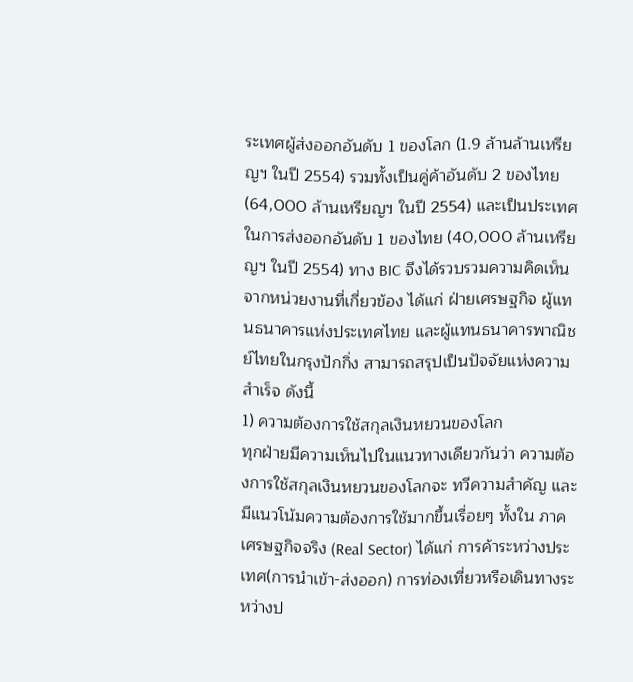ระเทศผู้ส่งออกอันดับ 1 ของโลก (1.9 ล้านล้านเหรียญฯ ในปี 2554) รวมทั้งเป็นคู่ค้าอันดับ 2 ของไทย (64,000 ล้านเหรียญฯ ในปี 2554) และเป็นประเทศในการส่งออกอันดับ 1 ของไทย (40,000 ล้านเหรียญฯ ในปี 2554) ทาง BIC จึงได้รวบรวมความคิดเห็นจากหน่วยงานที่เกี่ยวข้อง ได้แก่ ฝ่ายเศรษฐกิจ ผู้แทนธนาคารแห่งประเทศไทย และผู้แทนธนาคารพาณิชย์ไทยในกรุงปักกิ่ง สามารถสรุปเป็นปัจจัยแห่งความสำเร็จ ดังนี้
1) ความต้องการใช้สกุลเงินหยวนของโลก
ทุกฝ่ายมีความเห็นไปในแนวทางเดียวกันว่า ความต้องการใช้สกุลเงินหยวนของโลกจะ ทวีความสำคัญ และมีแนวโน้มความต้องการใช้มากขึ้นเรื่อยๆ ทั้งใน ภาคเศรษฐกิจจริง (Real Sector) ได้แก่ การค้าระหว่างประเทศ(การนำเข้า-ส่งออก) การท่องเที่ยวหรือเดินทางระหว่างป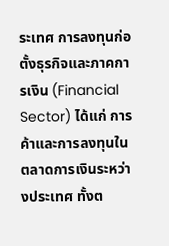ระเทศ การลงทุนก่อตั้งธุรกิจและภาคการเงิน (Financial Sector) ได้แก่ การค้าและการลงทุนในตลาดการเงินระหว่างประเทศ ทั้งต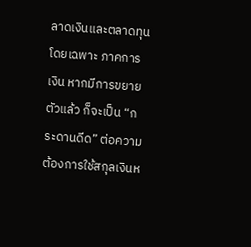ลาดเงินและตลาดทุน โดยเฉพาะ ภาคการเงิน หากมีการขยายตัวแล้ว ก็จะเป็น “กระดานดีด” ต่อความต้องการใช้สกุลเงินห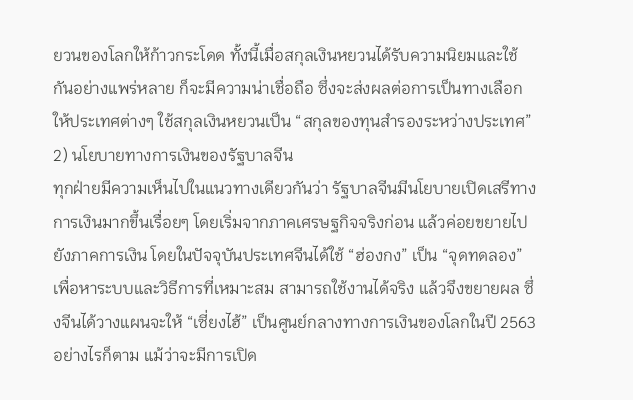ยวนของโลกให้ก้าวกระโดด ทั้งนี้เมื่อสกุลเงินหยวนได้รับความนิยมและใช้กันอย่างแพร่หลาย ก็จะมีความน่าเชื่อถือ ซึ่งจะส่งผลต่อการเป็นทางเลือกให้ประเทศต่างๆ ใช้สกุลเงินหยวนเป็น “สกุลของทุนสำรองระหว่างประเทศ”
2) นโยบายทางการเงินของรัฐบาลจีน
ทุกฝ่ายมีความเห็นไปในแนวทางเดียวกันว่า รัฐบาลจีนมีนโยบายเปิดเสรีทางการเงินมากขึ้นเรื่อยๆ โดยเริ่มจากภาคเศรษฐกิจจริงก่อน แล้วค่อยขยายไปยังภาคการเงิน โดยในปัจจุบันประเทศจีนได้ใช้ “ฮ่องกง” เป็น “จุดทดลอง” เพื่อหาระบบและวิธีการที่เหมาะสม สามารถใช้งานได้จริง แล้วจึงขยายผล ซึ่งจีนได้วางแผนจะให้ “เซี่ยงไฮ้” เป็นศูนย์กลางทางการเงินของโลกในปี 2563 อย่างไรก็ตาม แม้ว่าจะมีการเปิด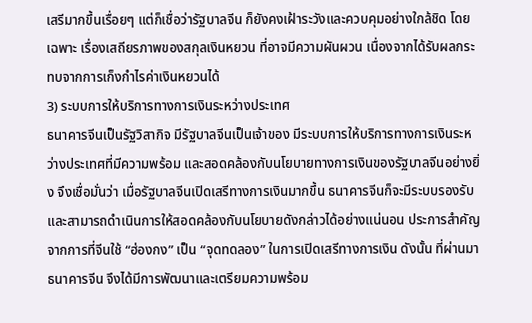เสรีมากขึ้นเรื่อยๆ แต่ก็เชื่อว่ารัฐบาลจีน ก็ยังคงเฝ้าระวังและควบคุมอย่างใกล้ชิด โดยเฉพาะ เรื่องเสถียรภาพของสกุลเงินหยวน ที่อาจมีความผันผวน เนื่องจากได้รับผลกระทบจากการเก็งกำไรค่าเงินหยวนได้
3) ระบบการให้บริการทางการเงินระหว่างประเทศ
ธนาคารจีนเป็นรัฐวิสากิจ มีรัฐบาลจีนเป็นเจ้าของ มีระบบการให้บริการทางการเงินระหว่างประเทศที่มีความพร้อม และสอดคล้องกับนโยบายทางการเงินของรัฐบาลจีนอย่างยิ่ง จึงเชื่อมั่นว่า เมื่อรัฐบาลจีนเปิดเสรีทางการเงินมากขึ้น ธนาคารจีนก็จะมีระบบรองรับและสามารถดำเนินการให้สอดคล้องกับนโยบายดังกล่าวได้อย่างแน่นอน ประการสำคัญ จากการที่จีนใช้ “ฮ่องกง” เป็น “จุดทดลอง” ในการเปิดเสรีทางการเงิน ดังนั้น ที่ผ่านมาธนาคารจีน จึงได้มีการพัฒนาและเตรียมความพร้อม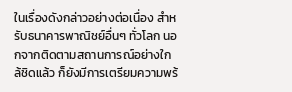ในเรื่องดังกล่าวอย่างต่อเนื่อง สำหรับธนาคารพาณิชย์อื่นๆ ทั่วโลก นอกจากติดตามสถานการณ์อย่างใกล้ชิดแล้ว ก็ยังมีการเตรียมความพร้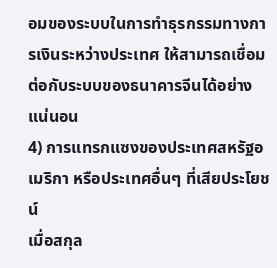อมของระบบในการทำธุรกรรมทางการเงินระหว่างประเทศ ให้สามารถเชื่อมต่อกับระบบของธนาคารจีนได้อย่างแน่นอน
4) การแทรกแซงของประเทศสหรัฐอเมริกา หรือประเทศอื่นๆ ที่เสียประโยชน์
เมื่อสกุล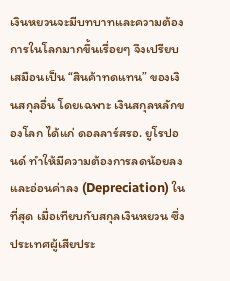เงินหยวนจะมีบทบาทและความต้องการในโลกมากขึ้นเรื่อยๆ จึงเปรียบเสมือนเป็น “สินค้าทดแทน” ของเงินสกุลอื่น โดยเฉพาะ เงินสกุลหลักของโลก ได้แก่ ดอลลาร์สรอ. ยูโรปอนด์ ทำให้มีความต้องการลดน้อยลงและอ่อนค่าลง (Depreciation) ในที่สุด เมื่อเทียบกับสกุลเงินหยวน ซึ่งประเทศผู้เสียประ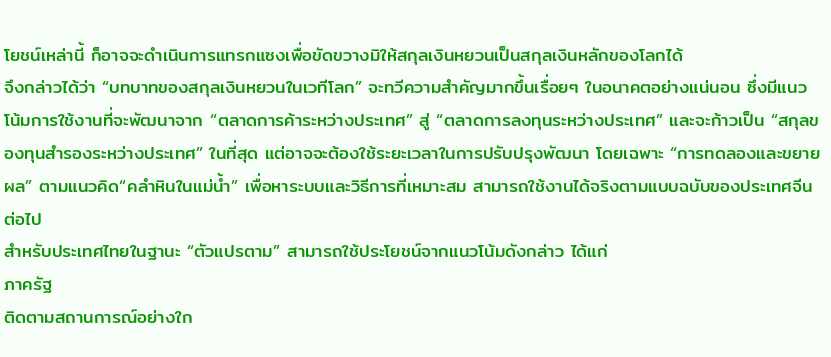โยชน์เหล่านี้ ก็อาจจะดำเนินการแทรกแซงเพื่อขัดขวางมิให้สกุลเงินหยวนเป็นสกุลเงินหลักของโลกได้
จึงกล่าวได้ว่า “บทบาทของสกุลเงินหยวนในเวทีโลก” จะทวีความสำคัญมากขึ้นเรื่อยๆ ในอนาคตอย่างแน่นอน ซึ่งมีแนวโน้มการใช้งานที่จะพัฒนาจาก “ตลาดการค้าระหว่างประเทศ” สู่ “ตลาดการลงทุนระหว่างประเทศ” และจะก้าวเป็น “สกุลของทุนสำรองระหว่างประเทศ” ในที่สุด แต่อาจจะต้องใช้ระยะเวลาในการปรับปรุงพัฒนา โดยเฉพาะ “การทดลองและขยายผล” ตามแนวคิด“คลำหินในแม่น้ำ” เพื่อหาระบบและวิธีการที่เหมาะสม สามารถใช้งานได้จริงตามแบบฉบับของประเทศจีนต่อไป
สำหรับประเทศไทยในฐานะ “ตัวแปรตาม” สามารถใช้ประโยชน์จากแนวโน้มดังกล่าว ได้แก่
ภาครัฐ
ติดตามสถานการณ์อย่างใก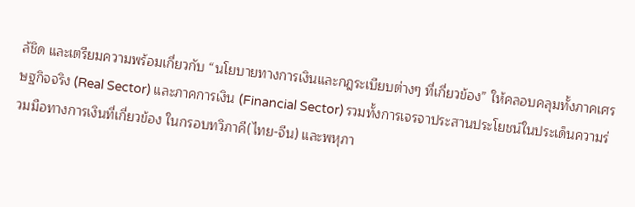ล้ชิด และเตรียมความพร้อมเกี่ยวกับ “นโยบายทางการเงินและกฎระเบียบต่างๆ ที่เกี่ยวข้อง” ให้คลอบคลุมทั้งภาคเศรษฐกิจจริง (Real Sector) และภาคการเงิน (Financial Sector) รวมทั้งการเจรจาประสานประโยชน์ในประเด็นความร่วมมือทางการเงินที่เกี่ยวข้อง ในกรอบทวิภาคี(ไทย-จีน) และพหุภา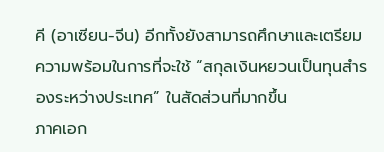คี (อาเซียน-จีน) อีกทั้งยังสามารถศึกษาและเตรียมความพร้อมในการที่จะใช้ “สกุลเงินหยวนเป็นทุนสำรองระหว่างประเทศ” ในสัดส่วนที่มากขึ้น
ภาคเอก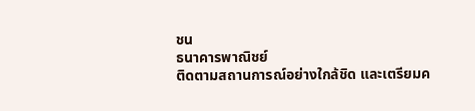ชน
ธนาคารพาณิชย์
ติดตามสถานการณ์อย่างใกล้ชิด และเตรียมค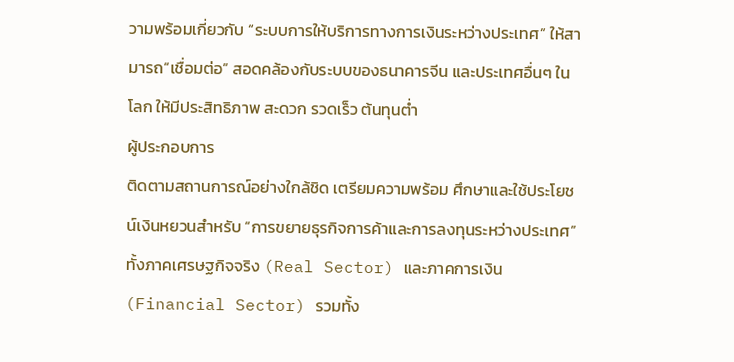วามพร้อมเกี่ยวกับ “ระบบการให้บริการทางการเงินระหว่างประเทศ” ให้สามารถ“เชื่อมต่อ” สอดคล้องกับระบบของธนาคารจีน และประเทศอื่นๆ ในโลก ให้มีประสิทธิภาพ สะดวก รวดเร็ว ต้นทุนต่ำ
ผู้ประกอบการ
ติดตามสถานการณ์อย่างใกล้ชิด เตรียมความพร้อม ศึกษาและใช้ประโยชน์เงินหยวนสำหรับ “การขยายธุรกิจการค้าและการลงทุนระหว่างประเทศ” ทั้งภาคเศรษฐกิจจริง (Real Sector) และภาคการเงิน (Financial Sector) รวมทั้ง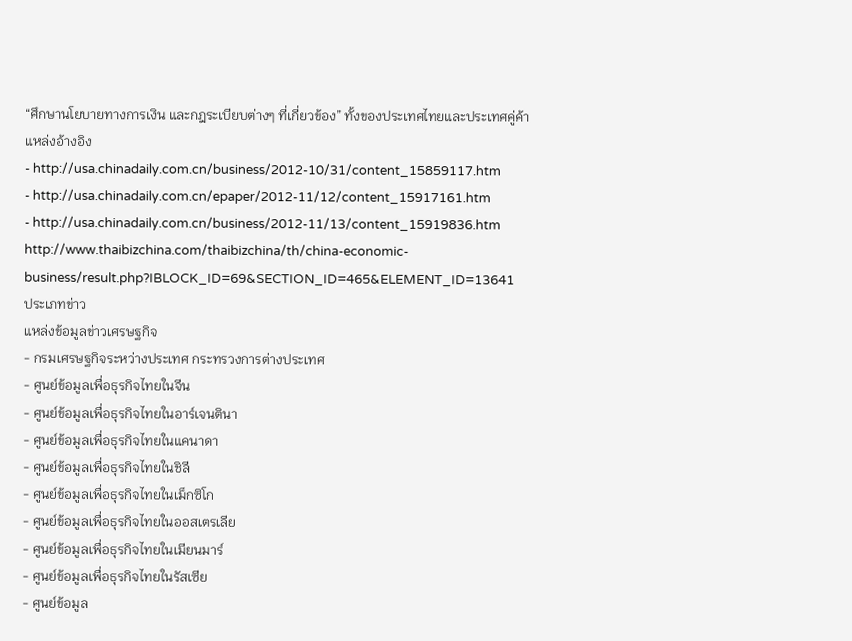“ศึกษานโยบายทางการเงิน และกฎระเบียบต่างๆ ที่เกี่ยวข้อง” ทั้งของประเทศไทยและประเทศคู่ค้า
แหล่งอ้างอิง
- http://usa.chinadaily.com.cn/business/2012-10/31/content_15859117.htm
- http://usa.chinadaily.com.cn/epaper/2012-11/12/content_15917161.htm
- http://usa.chinadaily.com.cn/business/2012-11/13/content_15919836.htm
http://www.thaibizchina.com/thaibizchina/th/china-economic-business/result.php?IBLOCK_ID=69&SECTION_ID=465&ELEMENT_ID=13641
ประเภทข่าว
แหล่งข้อมูลข่าวเศรษฐกิจ
- กรมเศรษฐกิจระหว่างประเทศ กระทรวงการต่างประเทศ
- ศูนย์ข้อมูลเพื่อธุรกิจไทยในจีน
- ศูนย์ข้อมูลเพื่อธุรกิจไทยในอาร์เจนตินา
- ศูนย์ข้อมูลเพื่อธุรกิจไทยในแคนาดา
- ศูนย์ข้อมูลเพื่อธุรกิจไทยในชิลี
- ศูนย์ข้อมูลเพื่อธุรกิจไทยในเม็กซิโก
- ศูนย์ข้อมูลเพื่อธุรกิจไทยในออสเตรเลีย
- ศูนย์ข้อมูลเพื่อธุรกิจไทยในเมียนมาร์
- ศูนย์ข้อมูลเพื่อธุรกิจไทยในรัสเซีย
- ศูนย์ข้อมูล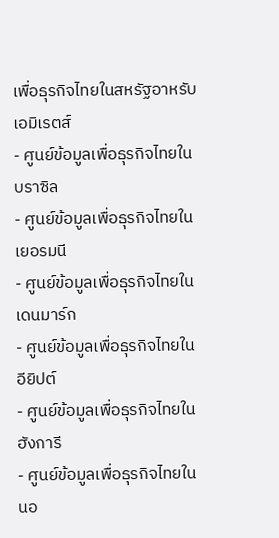เพื่อธุรกิจไทยในสหรัฐอาหรับเอมิเรตส์
- ศูนย์ข้อมูลเพื่อธุรกิจไทยในบราซิล
- ศูนย์ข้อมูลเพื่อธุรกิจไทยในเยอรมนี
- ศูนย์ข้อมูลเพื่อธุรกิจไทยในเดนมาร์ก
- ศูนย์ข้อมูลเพื่อธุรกิจไทยในอียิปต์
- ศูนย์ข้อมูลเพื่อธุรกิจไทยในฮังการี
- ศูนย์ข้อมูลเพื่อธุรกิจไทยในนอ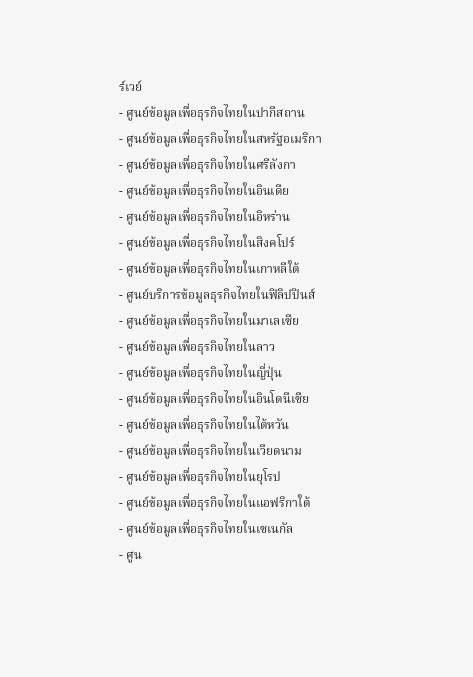ร์เวย์
- ศูนย์ข้อมูลเพื่อธุรกิจไทยในปากีสถาน
- ศูนย์ข้อมูลเพื่อธุรกิจไทยในสหรัฐอเมริกา
- ศูนย์ข้อมูลเพื่อธุรกิจไทยในศรีลังกา
- ศูนย์ข้อมูลเพื่อธุรกิจไทยในอินเดีย
- ศูนย์ข้อมูลเพื่อธุรกิจไทยในอิหร่าน
- ศูนย์ข้อมูลเพื่อธุรกิจไทยในสิงคโปร์
- ศูนย์ข้อมูลเพื่อธุรกิจไทยในเกาหลีใต้
- ศูนย์บริการข้อมูลธุรกิจไทยในฟิลิปปินส์
- ศูนย์ข้อมูลเพื่อธุรกิจไทยในมาเลเซีย
- ศูนย์ข้อมูลเพื่อธุรกิจไทยในลาว
- ศูนย์ข้อมูลเพื่อธุรกิจไทยในญี่ปุ่น
- ศูนย์ข้อมูลเพื่อธุรกิจไทยในอินโดนีเซีย
- ศูนย์ข้อมูลเพื่อธุรกิจไทยในไต้หวัน
- ศูนย์ข้อมูลเพื่อธุรกิจไทยในเวียดนาม
- ศูนย์ข้อมูลเพื่อธุรกิจไทยในยุโรป
- ศูนย์ข้อมูลเพื่อธุรกิจไทยในแอฟริกาใต้
- ศูนย์ข้อมูลเพื่อธุรกิจไทยในเซเนกัล
- ศูน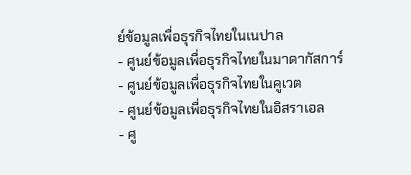ย์ข้อมูลเพื่อธุรกิจไทยในเนปาล
- ศูนย์ข้อมูลเพื่อธุรกิจไทยในมาดากัสการ์
- ศูนย์ข้อมูลเพื่อธุรกิจไทยในคูเวต
- ศูนย์ข้อมูลเพื่อธุรกิจไทยในอิสราเอล
- ศู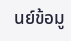นย์ข้อมู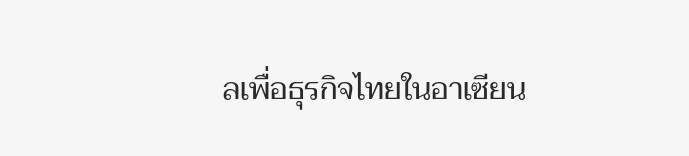ลเพื่อธุรกิจไทยในอาเซียน